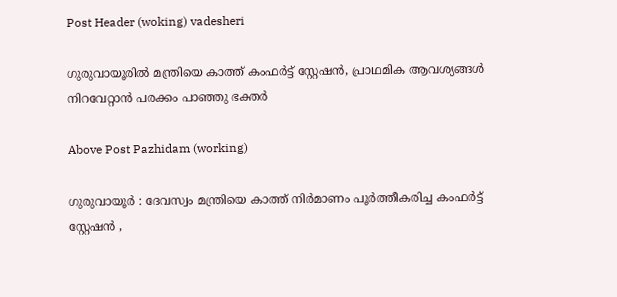Post Header (woking) vadesheri

ഗുരുവായൂരിൽ മന്ത്രിയെ കാത്ത് കംഫർട്ട് സ്റ്റേഷൻ, പ്രാഥമിക ആവശ്യങ്ങൾ നിറവേറ്റാൻ പരക്കം പാഞ്ഞു ഭക്തർ

Above Post Pazhidam (working)

ഗുരുവായൂർ : ദേവസ്വം മന്ത്രിയെ കാത്ത് നിർമാണം പൂർത്തീകരിച്ച കംഫർട്ട് സ്റ്റേഷൻ ,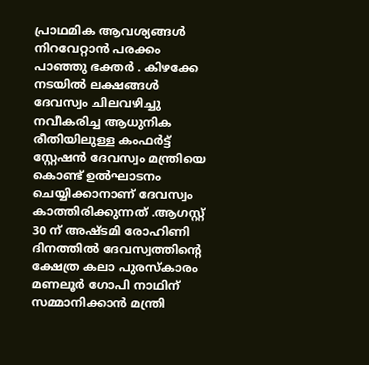പ്രാഥമിക ആവശ്യങ്ങൾ നിറവേറ്റാൻ പരക്കം പാഞ്ഞു ഭക്തർ . കിഴക്കേ നടയിൽ ലക്ഷങ്ങൾ ദേവസ്വം ചിലവഴിച്ചു നവീകരിച്ച ആധുനിക രീതിയിലുള്ള കംഫർട്ട് സ്റ്റേഷൻ ദേവസ്വം മന്ത്രിയെ കൊണ്ട് ഉൽഘാടനം ചെയ്യിക്കാനാണ് ദേവസ്വം കാത്തിരിക്കുന്നത് .ആഗസ്റ്റ് 30 ന് അഷ്ടമി രോഹിണി ദിനത്തിൽ ദേവസ്വത്തിന്റെ ക്ഷേത്ര കലാ പുരസ്‌കാരം മണലൂർ ഗോപി നാഥിന് സമ്മാനിക്കാൻ മന്ത്രി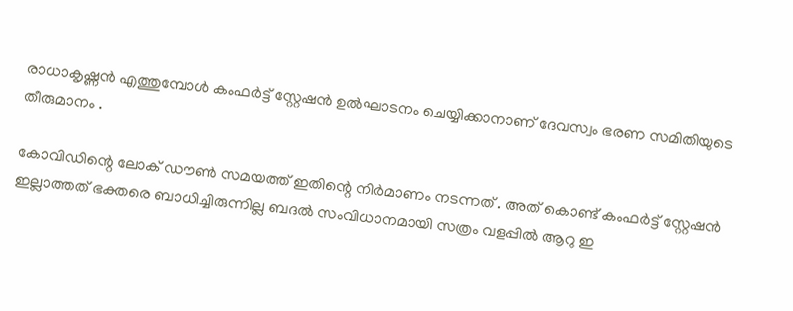രാധാകൃഷ്ണൻ എത്തുമ്പോൾ കംഫർട്ട് സ്റ്റേഷൻ ഉൽഘാടനം ചെയ്യിക്കാനാണ് ദേവസ്വം ഭരണ സമിതിയുടെ തീരുമാനം .

കോവിഡിന്റെ ലോക് ഡൗൺ സമയത്ത് ഇതിന്റെ നിർമാണം നടന്നത് . അത് കൊണ്ട് കംഫർട്ട് സ്റ്റേഷൻ ഇല്ലാത്തത് ഭക്തരെ ബാധിച്ചിരുന്നില്ല ബദൽ സംവിധാനമായി സത്രം വളപ്പിൽ ആറു ഇ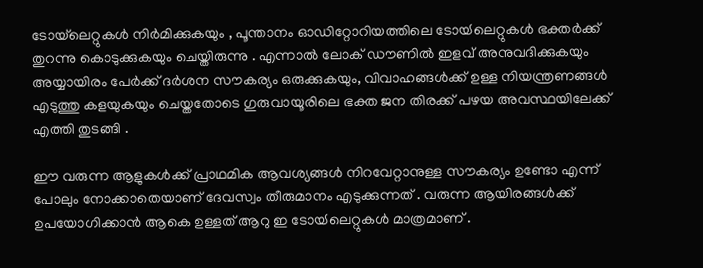ടോയ്‌ലെറ്റുകൾ നിർമിക്കുകയും , പൂന്താനം ഓഡിറ്റോറിയത്തിലെ ടോയ്‍ലെറ്റുകൾ ഭക്തർക്ക് തുറന്നു കൊടുക്കുകയും ചെയ്തിരുന്നു . എന്നാൽ ലോക് ഡൗണിൽ ഇളവ് അനുവദിക്കുകയും അയ്യായിരം പേർക്ക് ദർശന സൗകര്യം ഒരുക്കുകയും, വിവാഹങ്ങൾക്ക് ഉള്ള നിയന്ത്രണങ്ങൾ എടുത്തു കളയുകയും ചെയ്തതോടെ ഗുരുവായൂരിലെ ഭക്ത ജന തിരക്ക് പഴയ അവസ്ഥയിലേക്ക് എത്തി തുടങ്ങി .

ഈ വരുന്ന ആളുകൾക്ക് പ്രാഥമിക ആവശ്യങ്ങൾ നിറവേറ്റാനുള്ള സൗകര്യം ഉണ്ടോ എന്ന് പോലും നോക്കാതെയാണ് ദേവസ്വം തീരുമാനം എടുക്കുന്നത് . വരുന്ന ആയിരങ്ങൾക്ക് ഉപയോഗിക്കാൻ ആകെ ഉള്ളത് ആറു ഇ ടോയ്‍ലെറ്റുകൾ മാത്രമാണ് .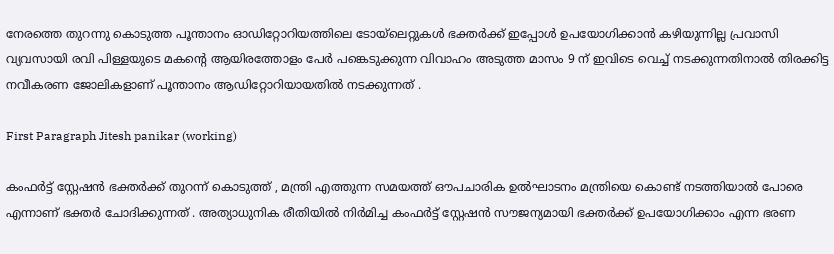നേരത്തെ തുറന്നു കൊടുത്ത പൂന്താനം ഓഡിറ്റോറിയത്തിലെ ടോയ്‍ലെറ്റുകൾ ഭക്തർക്ക് ഇപ്പോൾ ഉപയോഗിക്കാൻ കഴിയുന്നില്ല പ്രവാസി വ്യവസായി രവി പിള്ളയുടെ മകന്റെ ആയിരത്തോളം പേർ പങ്കെടുക്കുന്ന വിവാഹം അടുത്ത മാസം 9 ന് ഇവിടെ വെച്ച് നടക്കുന്നതിനാൽ തിരക്കിട്ട നവീകരണ ജോലികളാണ് പൂന്താനം ആഡിറ്റോറിയായതിൽ നടക്കുന്നത് .

First Paragraph Jitesh panikar (working)

കംഫർട്ട് സ്റ്റേഷൻ ഭക്തർക്ക് തുറന്ന് കൊടുത്ത് , മന്ത്രി എത്തുന്ന സമയത്ത് ഔപചാരിക ഉൽഘാടനം മന്ത്രിയെ കൊണ്ട് നടത്തിയാൽ പോരെ എന്നാണ് ഭക്തർ ചോദിക്കുന്നത് . അത്യാധുനിക രീതിയിൽ നിർമിച്ച കംഫർട്ട് സ്റ്റേഷൻ സൗജന്യമായി ഭക്തർക്ക് ഉപയോഗിക്കാം എന്ന ഭരണ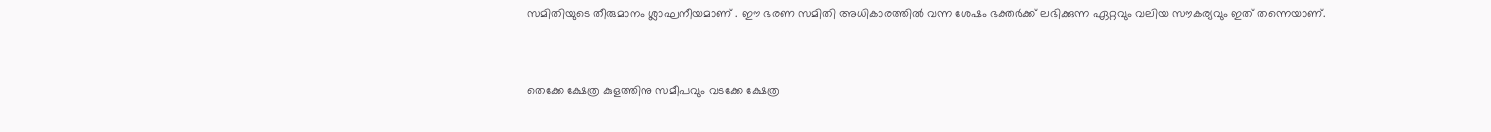സമിതിയുടെ തീരുമാനം ശ്ലാഘനീയമാണ് . ഈ ഭരണ സമിതി അധികാരത്തിൽ വന്ന ശേഷം ഭക്തർക്ക് ലഭിക്കുന്ന ഏറ്റവും വലിയ സൗകര്യവും ഇത് തന്നെയാണ്.


തെക്കേ ക്ഷേത്ര കുളത്തിനു സമീപവും വടക്കേ ക്ഷേത്ര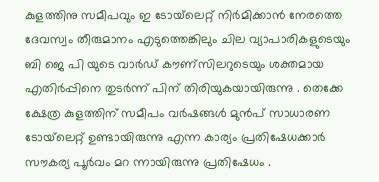കുളത്തിനു സമീപവും ഇ ടോയ്‌ലെറ്റ് നിർമിക്കാൻ നേരത്തെ ദേവസ്വം തീരുമാനം എടുത്തെങ്കിലും ചില വ്യാപാരികളുടെയും ബി ജെ പി യുടെ വാർഡ് കൗണ്സിലറുടെയും ശക്തമായ എതിർപ്പിനെ തുടർന്ന് പിന് തിരിയുകയായിരുന്നു . തെക്കേ ക്ഷേത്ര കുളത്തിന് സമീപം വർഷങ്ങൾ മുൻപ് സാധാരണ ടോയ്‌ലെറ്റ് ഉണ്ടായിരുന്നു എന്ന കാര്യം പ്രതിഷേധക്കാർ സൗകര്യ പൂർവം മറ ന്നായിരുന്നു പ്രതിഷേധം .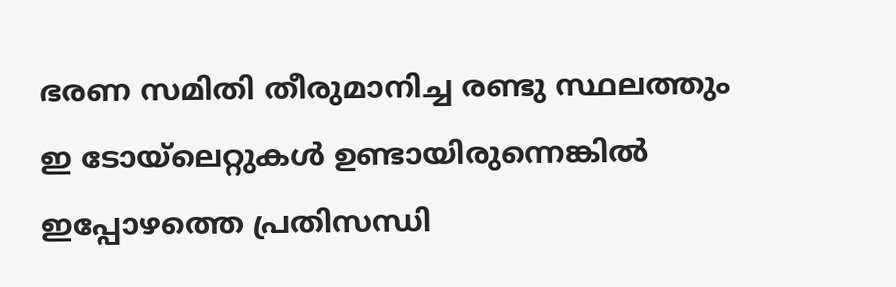ഭരണ സമിതി തീരുമാനിച്ച രണ്ടു സ്ഥലത്തും ഇ ടോയ്‍ലെറ്റുകൾ ഉണ്ടായിരുന്നെങ്കിൽ ഇപ്പോഴത്തെ പ്രതിസന്ധി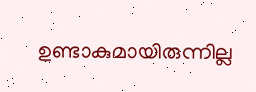ഉണ്ടാകുമായിരുന്നില്ല